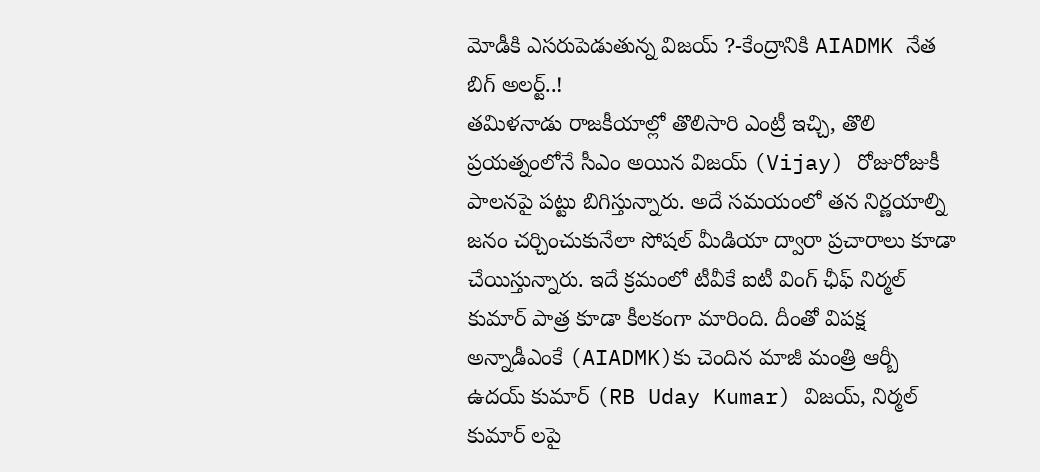మోడీకి ఎసరుపెడుతున్న విజయ్ ?-కేంద్రానికి AIADMK నేత బిగ్ అలర్ట్..!
తమిళనాడు రాజకీయాల్లో తొలిసారి ఎంట్రీ ఇచ్చి, తొలి ప్రయత్నంలోనే సీఎం అయిన విజయ్ (Vijay) రోజురోజుకీ పాలనపై పట్టు బిగిస్తున్నారు. అదే సమయంలో తన నిర్ణయాల్ని జనం చర్చించుకునేలా సోషల్ మీడియా ద్వారా ప్రచారాలు కూడా చేయిస్తున్నారు. ఇదే క్రమంలో టీవీకే ఐటీ వింగ్ ఛీఫ్ నిర్మల్ కుమార్ పాత్ర కూడా కీలకంగా మారింది. దీంతో విపక్ష అన్నాడీఎంకే (AIADMK)కు చెందిన మాజీ మంత్రి ఆర్బీ ఉదయ్ కుమార్ (RB Uday Kumar) విజయ్, నిర్మల్ కుమార్ లపై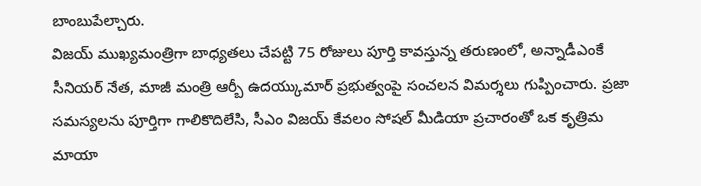బాంబుపేల్చారు.
విజయ్ ముఖ్యమంత్రిగా బాధ్యతలు చేపట్టి 75 రోజులు పూర్తి కావస్తున్న తరుణంలో, అన్నాడీఎంకే సీనియర్ నేత, మాజీ మంత్రి ఆర్బీ ఉదయ్కుమార్ ప్రభుత్వంపై సంచలన విమర్శలు గుప్పించారు. ప్రజా సమస్యలను పూర్తిగా గాలికొదిలేసి, సీఎం విజయ్ కేవలం సోషల్ మీడియా ప్రచారంతో ఒక కృత్రిమ మాయా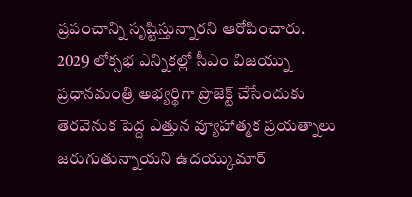ప్రపంచాన్ని సృష్టిస్తున్నారని ఆరోపించారు. 2029 లోక్సభ ఎన్నికల్లో సీఎం విజయ్ను ప్రధానమంత్రి అభ్యర్థిగా ప్రొజెక్ట్ చేసేందుకు తెరవెనుక పెద్ద ఎత్తున వ్యూహాత్మక ప్రయత్నాలు జరుగుతున్నాయని ఉదయ్కుమార్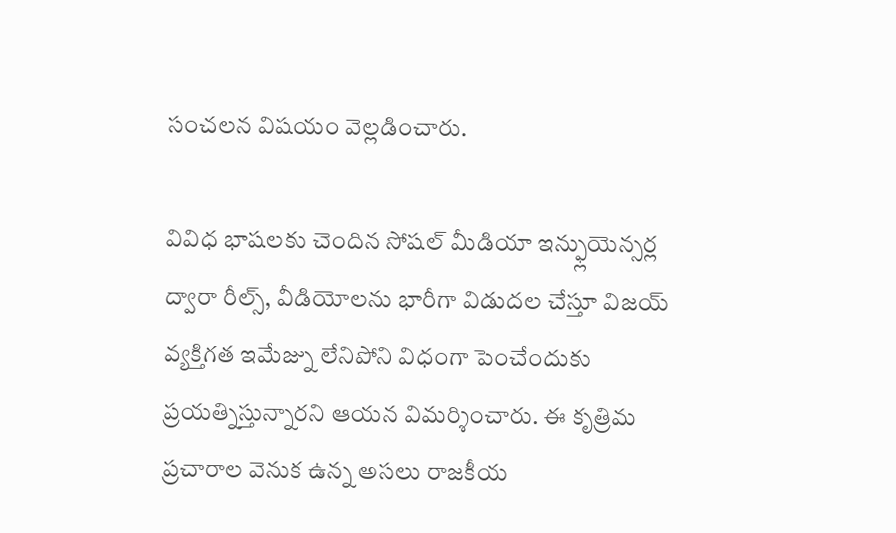సంచలన విషయం వెల్లడించారు.

వివిధ భాషలకు చెందిన సోషల్ మీడియా ఇన్ఫ్లుయెన్సర్ల ద్వారా రీల్స్, వీడియోలను భారీగా విడుదల చేస్తూ విజయ్ వ్యక్తిగత ఇమేజ్ను లేనిపోని విధంగా పెంచేందుకు ప్రయత్నిస్తున్నారని ఆయన విమర్శించారు. ఈ కృత్రిమ ప్రచారాల వెనుక ఉన్న అసలు రాజకీయ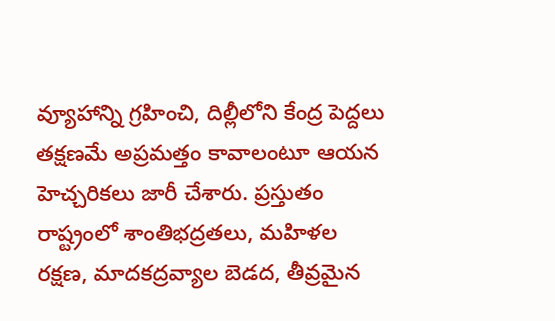వ్యూహాన్ని గ్రహించి, దిల్లీలోని కేంద్ర పెద్దలు తక్షణమే అప్రమత్తం కావాలంటూ ఆయన హెచ్చరికలు జారీ చేశారు. ప్రస్తుతం రాష్ట్రంలో శాంతిభద్రతలు, మహిళల రక్షణ, మాదకద్రవ్యాల బెడద, తీవ్రమైన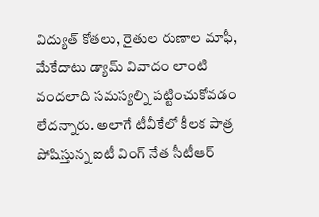విద్యుత్ కోతలు, రైతుల రుణాల మాఫీ, మేకేదాటు డ్యామ్ వివాదం లాంటి వందలాది సమస్యల్ని పట్టించుకోవడం లేదన్నారు. అలాగే టీవీకేలో కీలక పాత్ర పోషిస్తున్న ఐటీ వింగ్ నేత సీటీఆర్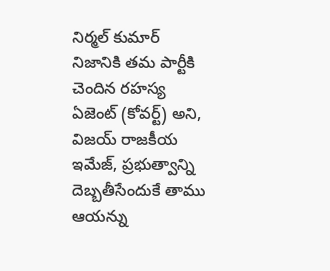నిర్మల్ కుమార్ నిజానికి తమ పార్టీకి చెందిన రహస్య ఏజెంట్ (కోవర్ట్) అని, విజయ్ రాజకీయ ఇమేజ్, ప్రభుత్వాన్ని దెబ్బతీసేందుకే తాము ఆయన్ను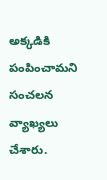అక్కడికి పంపించామని సంచలన వ్యాఖ్యలు చేశారు.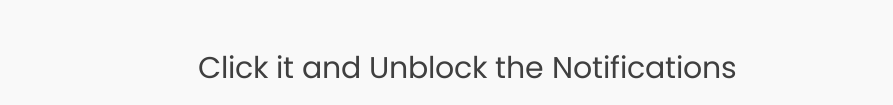Click it and Unblock the Notifications